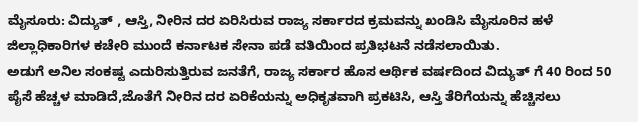ಮೈಸೂರು: ವಿದ್ಯುತ್ , ಆಸ್ತಿ, ನೀರಿನ ದರ ಏರಿಸಿರುವ ರಾಜ್ಯ ಸರ್ಕಾರದ ಕ್ರಮವನ್ನು ಖಂಡಿಸಿ ಮೈಸೂರಿನ ಹಳೆ ಜಿಲ್ಲಾಧಿಕಾರಿಗಳ ಕಚೇರಿ ಮುಂದೆ ಕರ್ನಾಟಕ ಸೇನಾ ಪಡೆ ವತಿಯಿಂದ ಪ್ರತಿಭಟನೆ ನಡೆಸಲಾಯಿತು.
ಅಡುಗೆ ಅನಿಲ ಸಂಕಷ್ಟ ಎದುರಿಸುತ್ತಿರುವ ಜನತೆಗೆ, ರಾಜ್ಯ ಸರ್ಕಾರ ಹೊಸ ಆರ್ಥಿಕ ವರ್ಷದಿಂದ ವಿದ್ಯುತ್ ಗೆ 40 ರಿಂದ 50 ಪೈಸೆ ಹೆಚ್ಚಳ ಮಾಡಿದೆ,ಜೊತೆಗೆ ನೀರಿನ ದರ ಏರಿಕೆಯನ್ನು ಅಧಿಕೃತವಾಗಿ ಪ್ರಕಟಿಸಿ, ಆಸ್ತಿ ತೆರಿಗೆಯನ್ನು ಹೆಚ್ಚಿಸಲು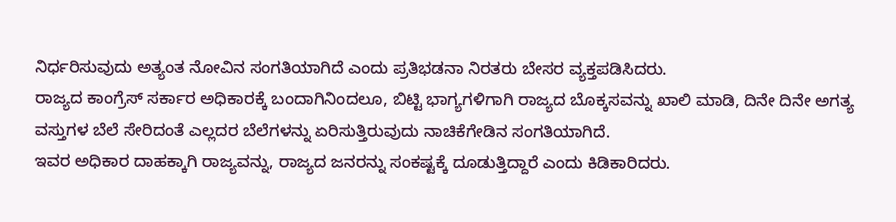ನಿರ್ಧರಿಸುವುದು ಅತ್ಯಂತ ನೋವಿನ ಸಂಗತಿಯಾಗಿದೆ ಎಂದು ಪ್ರತಿಭಡನಾ ನಿರತರು ಬೇಸರ ವ್ಯಕ್ತಪಡಿಸಿದರು.
ರಾಜ್ಯದ ಕಾಂಗ್ರೆಸ್ ಸರ್ಕಾರ ಅಧಿಕಾರಕ್ಕೆ ಬಂದಾಗಿನಿಂದಲೂ, ಬಿಟ್ಟಿ ಭಾಗ್ಯಗಳಿಗಾಗಿ ರಾಜ್ಯದ ಬೊಕ್ಕಸವನ್ನು ಖಾಲಿ ಮಾಡಿ, ದಿನೇ ದಿನೇ ಅಗತ್ಯ ವಸ್ತುಗಳ ಬೆಲೆ ಸೇರಿದಂತೆ ಎಲ್ಲದರ ಬೆಲೆಗಳನ್ನು ಏರಿಸುತ್ತಿರುವುದು ನಾಚಿಕೆಗೇಡಿನ ಸಂಗತಿಯಾಗಿದೆ.
ಇವರ ಅಧಿಕಾರ ದಾಹಕ್ಕಾಗಿ ರಾಜ್ಯವನ್ನು, ರಾಜ್ಯದ ಜನರನ್ನು ಸಂಕಷ್ಟಕ್ಕೆ ದೂಡುತ್ತಿದ್ದಾರೆ ಎಂದು ಕಿಡಿಕಾರಿದರು.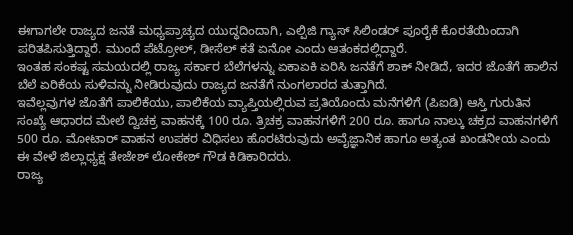ಈಗಾಗಲೇ ರಾಜ್ಯದ ಜನತೆ ಮಧ್ಯಪ್ರಾಚ್ಯದ ಯುದ್ಧದಿಂದಾಗಿ, ಎಲ್ಪಿಜಿ ಗ್ಯಾಸ್ ಸಿಲಿಂಡರ್ ಪೂರೈಕೆ ಕೊರತೆಯಿಂದಾಗಿ ಪರಿತಪಿಸುತ್ತಿದ್ದಾರೆ. ಮುಂದೆ ಪೆಟ್ರೋಲ್, ಡೀಸೆಲ್ ಕತೆ ಏನೋ ಎಂದು ಆತಂಕದಲ್ಲಿದ್ದಾರೆ.
ಇಂತಹ ಸಂಕಷ್ಟ ಸಮಯದಲ್ಲಿ ರಾಜ್ಯ ಸರ್ಕಾರ ಬೆಲೆಗಳನ್ನು ಏಕಾಏಕಿ ಏರಿಸಿ ಜನತೆಗೆ ಶಾಕ್ ನೀಡಿದೆ, ಇದರ ಜೊತೆಗೆ ಹಾಲಿನ ಬೆಲೆ ಏರಿಕೆಯ ಸುಳಿವನ್ನು ನೀಡಿರುವುದು ರಾಜ್ಯದ ಜನತೆಗೆ ನುಂಗಲಾರದ ತುತ್ತಾಗಿದೆ.
ಇವೆಲ್ಲವುಗಳ ಜೊತೆಗೆ ಪಾಲಿಕೆಯು, ಪಾಲಿಕೆಯ ವ್ಯಾಪ್ತಿಯಲ್ಲಿರುವ ಪ್ರತಿಯೊಂದು ಮನೆಗಳಿಗೆ (ಪಿಐಡಿ) ಆಸ್ತಿ ಗುರುತಿನ ಸಂಖ್ಯೆ ಆಧಾರದ ಮೇಲೆ ದ್ವಿಚಕ್ರ ವಾಹನಕ್ಕೆ 100 ರೂ. ತ್ರಿಚಕ್ರ ವಾಹನಗಳಿಗೆ 200 ರೂ. ಹಾಗೂ ನಾಲ್ಕು ಚಕ್ರದ ವಾಹನಗಳಿಗೆ 500 ರೂ. ಮೋಟಾರ್ ವಾಹನ ಉಪಕರ ವಿಧಿಸಲು ಹೊರಟಿರುವುದು ಅವೈಜ್ಞಾನಿಕ ಹಾಗೂ ಅತ್ಯಂತ ಖಂಡನೀಯ ಎಂದು ಈ ವೇಳೆ ಜಿಲ್ಲಾಧ್ಯಕ್ಷ ತೇಜೇಶ್ ಲೋಕೇಶ್ ಗೌಡ ಕಿಡಿಕಾರಿದರು.
ರಾಜ್ಯ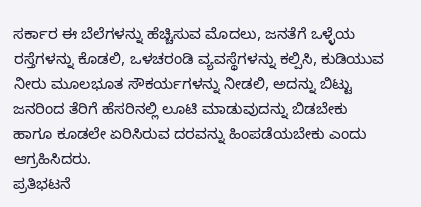ಸರ್ಕಾರ ಈ ಬೆಲೆಗಳನ್ನು ಹೆಚ್ಚಿಸುವ ಮೊದಲು, ಜನತೆಗೆ ಒಳ್ಳೆಯ ರಸ್ತೆಗಳನ್ನು ಕೊಡಲಿ, ಒಳಚರಂಡಿ ವ್ಯವಸ್ಥೆಗಳನ್ನು ಕಲ್ಪಿಸಿ, ಕುಡಿಯುವ ನೀರು ಮೂಲಭೂತ ಸೌಕರ್ಯಗಳನ್ನು ನೀಡಲಿ, ಅದನ್ನು ಬಿಟ್ಟು ಜನರಿಂದ ತೆರಿಗೆ ಹೆಸರಿನಲ್ಲಿ ಲೂಟಿ ಮಾಡುವುದನ್ನು ಬಿಡಬೇಕು ಹಾಗೂ ಕೂಡಲೇ ಏರಿಸಿರುವ ದರವನ್ನು ಹಿಂಪಡೆಯಬೇಕು ಎಂದು ಆಗ್ರಹಿಸಿದರು.
ಪ್ರತಿಭಟನೆ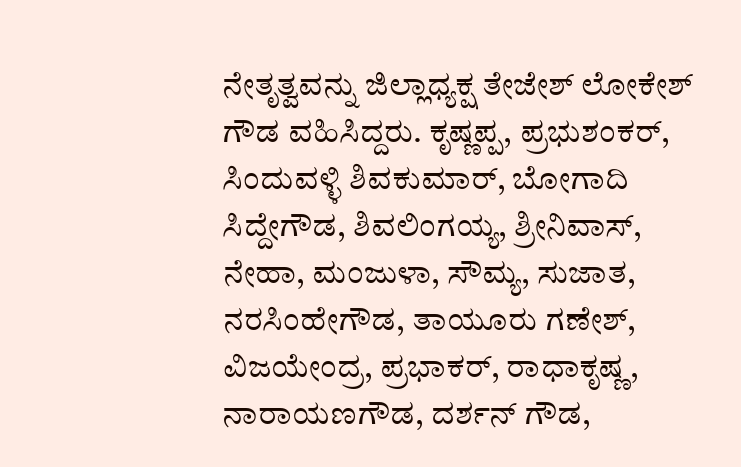ನೇತೃತ್ವವನ್ನು ಜಿಲ್ಲಾಧ್ಯಕ್ಷ ತೇಜೇಶ್ ಲೋಕೇಶ್ ಗೌಡ ವಹಿಸಿದ್ದರು. ಕೃಷ್ಣಪ್ಪ, ಪ್ರಭುಶಂಕರ್, ಸಿಂದುವಳ್ಳಿ ಶಿವಕುಮಾರ್, ಬೋಗಾದಿ ಸಿದ್ದೇಗೌಡ, ಶಿವಲಿಂಗಯ್ಯ, ಶ್ರೀನಿವಾಸ್, ನೇಹಾ, ಮಂಜುಳಾ, ಸೌಮ್ಯ, ಸುಜಾತ, ನರಸಿಂಹೇಗೌಡ, ತಾಯೂರು ಗಣೇಶ್, ವಿಜಯೇಂದ್ರ, ಪ್ರಭಾಕರ್, ರಾಧಾಕೃಷ್ಣ, ನಾರಾಯಣಗೌಡ, ದರ್ಶನ್ ಗೌಡ,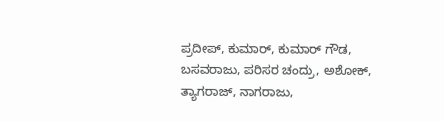ಪ್ರದೀಪ್, ಕುಮಾರ್, ಕುಮಾರ್ ಗೌಡ, ಬಸವರಾಜು, ಪರಿಸರ ಚಂದ್ರು, ಅಶೋಕ್, ತ್ಯಾಗರಾಜ್, ನಾಗರಾಜು,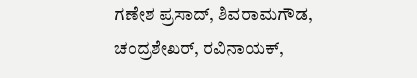ಗಣೇಶ ಪ್ರಸಾದ್, ಶಿವರಾಮಗೌಡ, ಚಂದ್ರಶೇಖರ್, ರವಿನಾಯಕ್,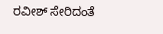ರವೀಶ್ ಸೇರಿದಂತೆ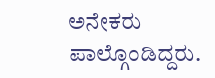ಅನೇಕರು ಪಾಲ್ಗೊಂಡಿದ್ದರು.